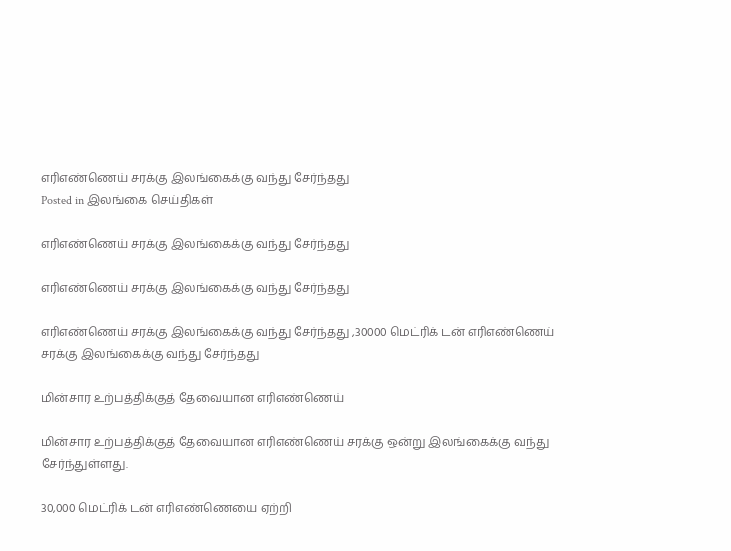எரிஎண்ணெய் சரக்கு இலங்கைக்கு வந்து சேர்ந்தது
Posted in இலங்கை செய்திகள்

எரிஎண்ணெய் சரக்கு இலங்கைக்கு வந்து சேர்ந்தது

எரிஎண்ணெய் சரக்கு இலங்கைக்கு வந்து சேர்ந்தது

எரிஎண்ணெய் சரக்கு இலங்கைக்கு வந்து சேர்ந்தது ,30000 மெட்ரிக் டன் எரிஎண்ணெய் சரக்கு இலங்கைக்கு வந்து சேர்ந்தது

மின்சார உற்பத்திக்குத் தேவையான எரிஎண்ணெய்

மின்சார உற்பத்திக்குத் தேவையான எரிஎண்ணெய் சரக்கு ஒன்று இலங்கைக்கு வந்து சேர்ந்துள்ளது.

30,000 மெட்ரிக் டன் எரிஎண்ணெயை ஏற்றி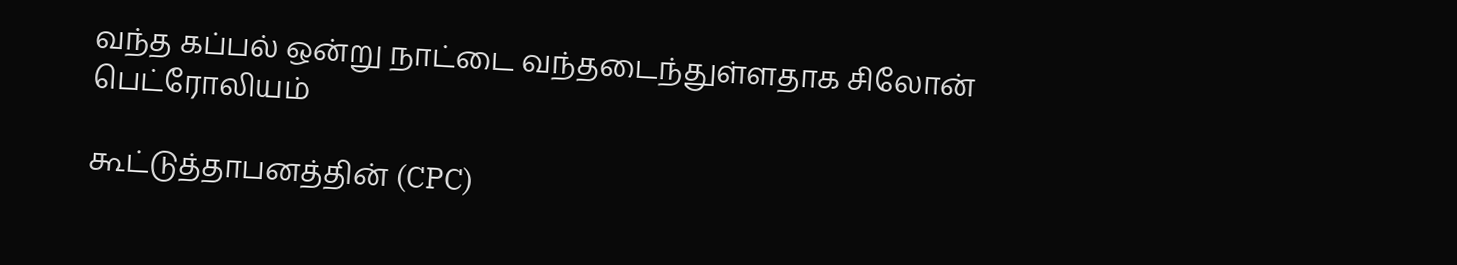வந்த கப்பல் ஒன்று நாட்டை வந்தடைந்துள்ளதாக சிலோன் பெட்ரோலியம்

கூட்டுத்தாபனத்தின் (CPC)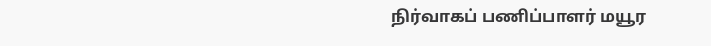நிர்வாகப் பணிப்பாளர் மயூர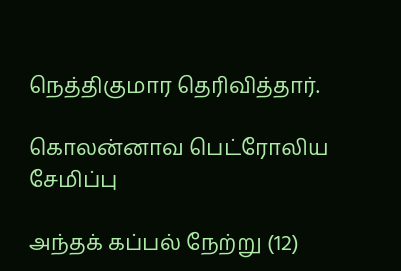நெத்திகுமார தெரிவித்தார்.

கொலன்னாவ பெட்ரோலிய சேமிப்பு

அந்தக் கப்பல் நேற்று (12)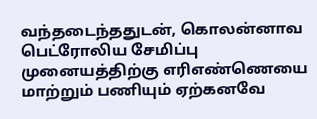வந்தடைந்ததுடன், கொலன்னாவ பெட்ரோலிய சேமிப்பு முனையத்திற்கு எரிஎண்ணெயை மாற்றும் பணியும் ஏற்கனவே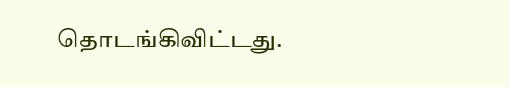தொடங்கிவிட்டது.